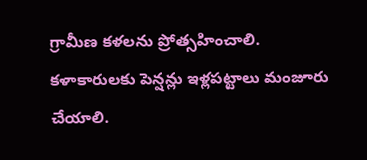గ్రామీణ కళలను ప్రోత్సహించాలి. కళాకారులకు పెన్షన్లు ఇళ్లపట్టాలు మంజూరు చేయాలి.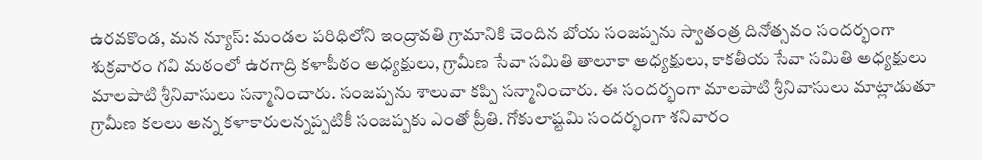ఉరవకొండ, మన న్యూస్: మండల పరిధిలోని ఇంద్రావతి గ్రామానికి చెందిన బోయ సంజప్పను స్వాతంత్ర దినోత్సవం సందర్భంగా శుక్రవారం గవి మఠంలో ఉరగాద్రి కళాపీఠం అధ్యక్షులు, గ్రామీణ సేవా సమితి తాలూకా అధ్యక్షులు, కాకతీయ సేవా సమితి అధ్యక్షులు మాలపాటి శ్రీనివాసులు సన్మానించారు. సంజప్పను శాలువా కప్పి సన్మానించారు. ఈ సందర్భంగా మాలపాటి శ్రీనివాసులు మాట్లాడుతూ గ్రామీణ కలలు అన్న కళాకారులన్నప్పటికీ సంజప్పకు ఎంతో ప్రీతి. గోకులాష్టమి సందర్భంగా శనివారం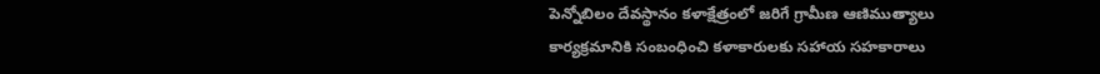పెన్నోబిలం దేవస్థానం కళాక్షేత్రంలో జరిగే గ్రామీణ ఆణిముత్యాలు కార్యక్రమానికి సంబంధించి కళాకారులకు సహాయ సహకారాలు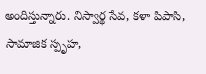అందిస్తున్నారు. నిస్వార్థ సేవ, కళా పిపాసి, సామాజిక స్పృహ,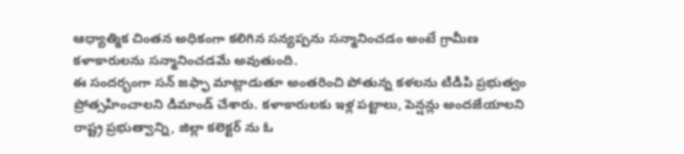ఆధ్యాత్మిక చింతన అధికంగా కలిగిన సన్యప్పను సన్మానించడం అంటే గ్రామీణ కళాకారులను సన్మానించడమే అవుతుంది.
ఈ సందర్భంగా సన్ జఫ్ఫా మాట్లాడుతూ అంతరించి పోతున్న కళలను టిడిపి ప్రభుత్వం ప్రోత్సహించాలని డిమాండ్ చేశారు. కళాకారులకు ఇళ్ల పట్టాలు, పెన్షన్లు అందజేయాలని రాష్ట్ర ప్రభుత్వాన్ని, జిల్లా కలెక్టర్ ను ఓ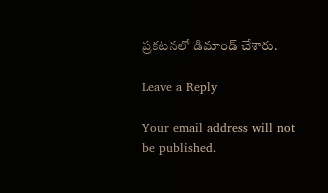ప్రకటనలో డిమాండ్ చేశారు.

Leave a Reply

Your email address will not be published.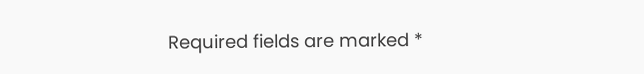Required fields are marked *